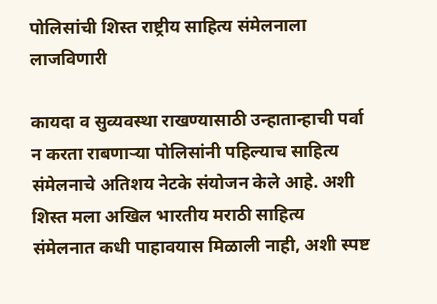पोलिसांची शिस्त राष्ट्रीय साहित्य संमेलनाला लाजविणारी

कायदा व सुव्यवस्था राखण्यासाठी उन्हातान्हाची पर्वा न करता राबणाऱ्या पोलिसांनी पहिल्याच साहित्य संमेलनाचे अतिशय नेटके संयोजन केले आहे. अशी शिस्त मला अखिल भारतीय मराठी साहित्य संमेलनात कधी पाहावयास मिळाली नाही, अशी स्पष्ट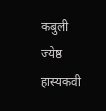कबुली ज्येष्ठ हास्यकवी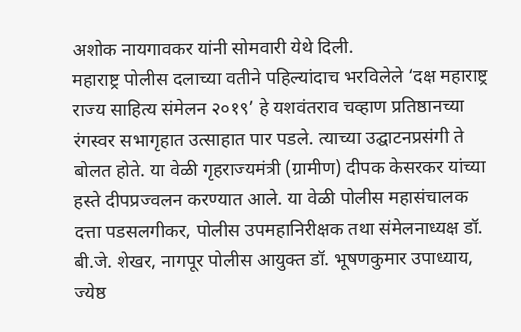अशोक नायगावकर यांनी सोमवारी येथे दिली.
महाराष्ट्र पोलीस दलाच्या वतीने पहिल्यांदाच भरविलेले ‘दक्ष महाराष्ट्र राज्य साहित्य संमेलन २०१९’ हे यशवंतराव चव्हाण प्रतिष्ठानच्या रंगस्वर सभागृहात उत्साहात पार पडले. त्याच्या उद्घाटनप्रसंगी ते बोलत होते. या वेळी गृहराज्यमंत्री (ग्रामीण) दीपक केसरकर यांच्या हस्ते दीपप्रज्वलन करण्यात आले. या वेळी पोलीस महासंचालक दत्ता पडसलगीकर, पोलीस उपमहानिरीक्षक तथा संमेलनाध्यक्ष डॉ. बी.जे. शेखर, नागपूर पोलीस आयुक्त डॉ. भूषणकुमार उपाध्याय, ज्येष्ठ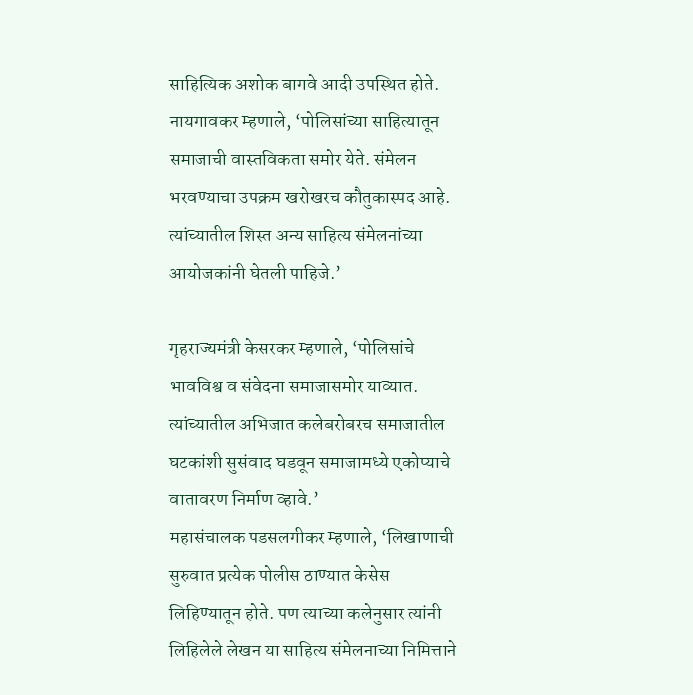साहित्यिक अशोक बागवे आदी उपस्थित होते.
नायगावकर म्हणाले, ‘पोलिसांच्या साहित्यातून समाजाची वास्तविकता समोर येते. संमेलन भरवण्याचा उपक्रम खरोखरच कौतुकास्पद आहे. त्यांच्यातील शिस्त अन्य साहित्य संमेलनांच्या आयोजकांनी घेतली पाहिजे.’

गृहराज्यमंत्री केसरकर म्हणाले, ‘पोलिसांचे भावविश्व व संवेदना समाजासमोर याव्यात. त्यांच्यातील अभिजात कलेबरोबरच समाजातील घटकांशी सुसंवाद घडवून समाजामध्ये एकोप्याचे वातावरण निर्माण व्हावे.’
महासंचालक पडसलगीकर म्हणाले, ‘लिखाणाची सुरुवात प्रत्येक पोलीस ठाण्यात केसेस लिहिण्यातून होते. पण त्याच्या कलेनुसार त्यांनी लिहिलेले लेखन या साहित्य संमेलनाच्या निमित्ताने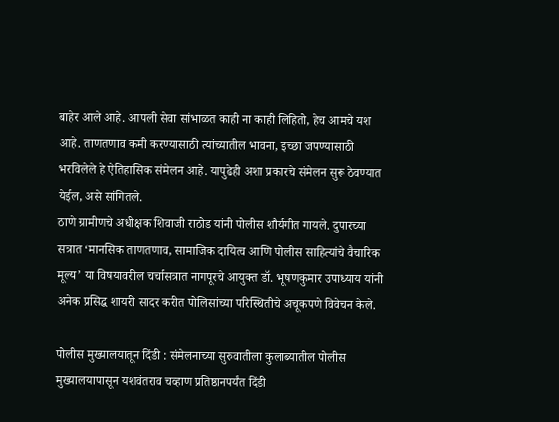बाहेर आले आहे. आपली सेवा सांभाळत काही ना काही लिहितो, हेच आमचे यश आहे. ताणतणाव कमी करण्यासाठी त्यांच्यातील भावना, इच्छा जपण्यासाठी भरविलेले हे ऐतिहासिक संमेलन आहे. यापुढेही अशा प्रकारचे संमेलन सुरू ठेवण्यात येईल, असे सांगितले.
ठाणे ग्रामीणचे अधीक्षक शिवाजी राठोड यांनी पोलीस शौर्यगीत गायले. दुपारच्या सत्रात ‘मानसिक ताणतणाव, सामाजिक दायित्व आणि पोलीस साहित्यांचे वैचारिक मूल्य’ या विषयावरील चर्चासत्रात नागपूरचे आयुक्त डॉ. भूषणकुमार उपाध्याय यांनी अनेक प्रसिद्ध शायरी सादर करीत पोलिसांच्या परिस्थितीचे अचूकपणे विवेचन केले.

पोलीस मुख्यालयातून दिंडी : संमेलनाच्या सुरुवातीला कुलाब्यातील पोलीस मुख्यालयापासून यशवंतराव चव्हाण प्रतिष्ठानपर्यंत दिंडी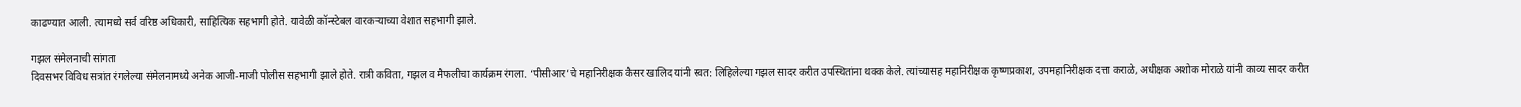काढण्यात आली. त्यामध्ये सर्व वरिष्ठ अधिकारी, साहित्यिक सहभागी होते. यावेळी कॉन्स्टेबल वारकऱ्याच्या वेशात सहभागी झाले.

गझल संमेलनाची सांगता
दिवसभर विविध सत्रांत रंगलेल्या संमेलनामध्ये अनेक आजी-माजी पोलीस सहभागी झाले होते. रात्री कविता, गझल व मैफलीचा कार्यक्रम रंगला. ‘पीसीआर’चे महानिरीक्षक कैसर खालिद यांनी स्वत: लिहिलेल्या गझल सादर करीत उपस्थितांना थक्क केले. त्यांच्यासह महानिरीक्षक कृष्णप्रकाश, उपमहानिरीक्षक दत्ता कराळे, अधीक्षक अशोक मोराळे यांनी काव्य सादर करीत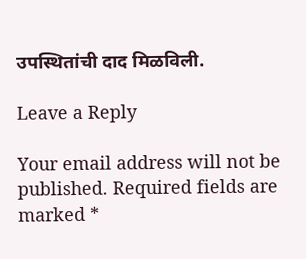उपस्थितांची दाद मिळविली.

Leave a Reply

Your email address will not be published. Required fields are marked *